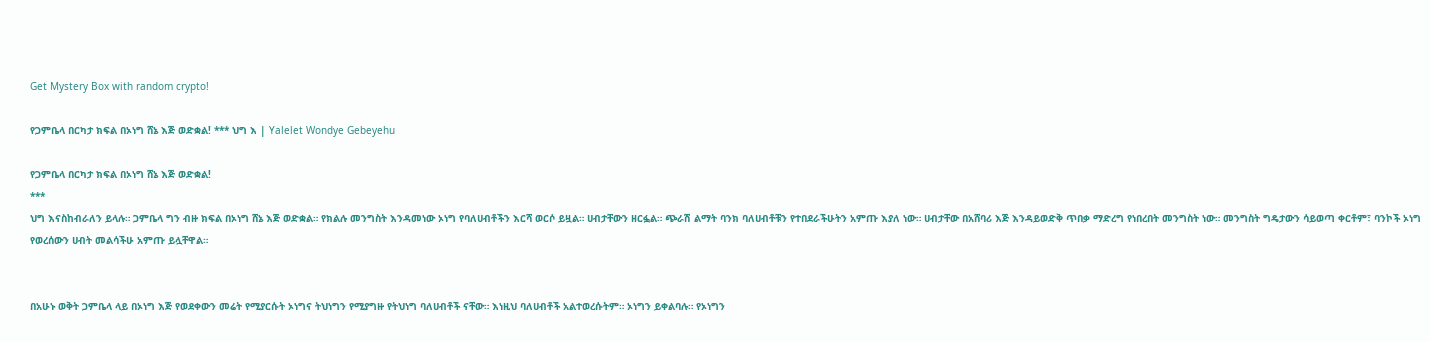Get Mystery Box with random crypto!

የጋምቤላ በርካታ ክፍል በኦነግ ሸኔ እጅ ወድቋል! *** ህግ እ | Yalelet Wondye Gebeyehu

የጋምቤላ በርካታ ክፍል በኦነግ ሸኔ እጅ ወድቋል!
***
ህግ እናስከብራለን ይላሉ። ጋምቤላ ግን ብዙ ክፍል በኦነግ ሸኔ እጅ ወድቋል። የክልሉ መንግስት እንዳመነው ኦነግ የባለሀብቶችን እርሻ ወርሶ ይዟል። ሀብታቸውን ዘርፏል። ጭራሽ ልማት ባንክ ባለሀብቶቹን የተበደራችሁትን አምጡ እያለ ነው። ሀብታቸው በአሸባሪ እጅ እንዳይወድቅ ጥበቃ ማድረግ የነበረበት መንግስት ነው። መንግስት ግዴታውን ሳይወጣ ቀርቶም፣ ባንኮች ኦነግ የወረሰውን ሀብት መልሳችሁ አምጡ ይሏቸዋል።


በአሁኑ ወቅት ጋምቤላ ላይ በኦነግ እጅ የወደቀውን መሬት የሚያርሱት ኦነግና ትህነግን የሚያግዙ የትህነግ ባለሀብቶች ናቸው። እነዚህ ባለሀብቶች አልተወረሱትም። ኦነግን ይቀልባሉ። የኦነግን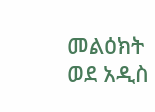መልዕክት ወደ አዲስ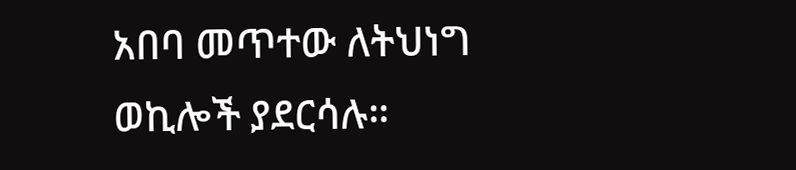አበባ መጥተው ለትህነግ ወኪሎች ያደርሳሉ።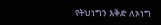የትህነግን እቅድ ለኦነግ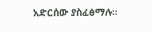አድርሰው ያስፈፅማሉ።